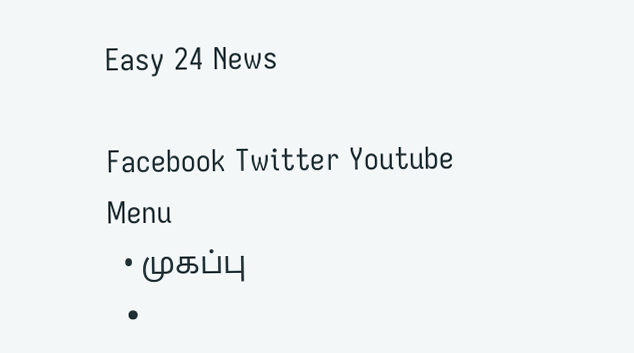Easy 24 News

Facebook Twitter Youtube
Menu
  • முகப்பு
  •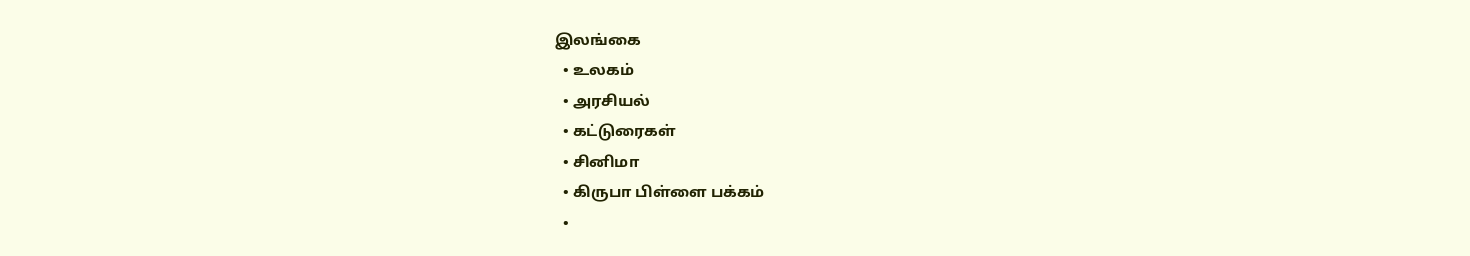இலங்கை
  • உலகம்
  • அரசியல்
  • கட்டுரைகள்
  • சினிமா
  • கிருபா பிள்ளை பக்கம்
  •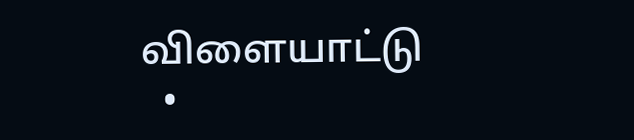விளையாட்டு
  •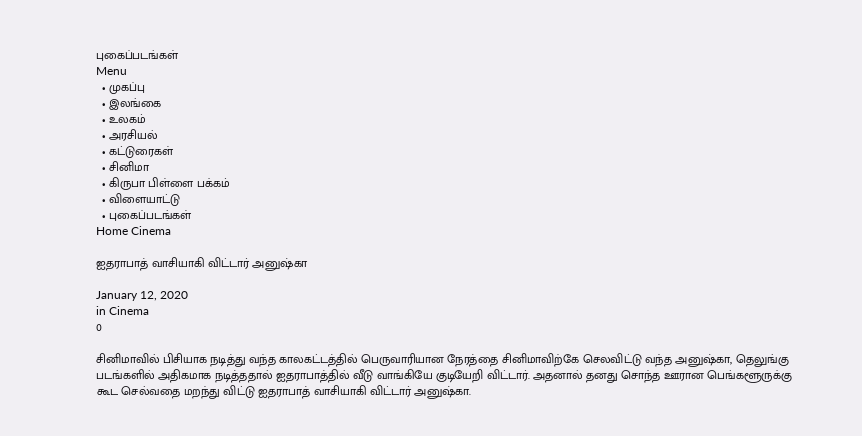புகைப்படங்கள்
Menu
  • முகப்பு
  • இலங்கை
  • உலகம்
  • அரசியல்
  • கட்டுரைகள்
  • சினிமா
  • கிருபா பிள்ளை பக்கம்
  • விளையாட்டு
  • புகைப்படங்கள்
Home Cinema

ஐதராபாத் வாசியாகி விட்டார் அனுஷ்கா

January 12, 2020
in Cinema
0

சினிமாவில் பிசியாக நடித்து வந்த காலகட்டத்தில் பெருவாரியான நேரத்தை சினிமாவிற்கே செலவிட்டு வந்த அனுஷ்கா, தெலுங்கு படங்களில் அதிகமாக நடித்ததால் ஐதராபாத்தில் வீடு வாங்கியே குடியேறி விட்டார். அதனால் தனது சொந்த ஊரான பெங்களூருக்கு கூட செல்வதை மறந்து விட்டு ஐதராபாத் வாசியாகி விட்டார் அனுஷ்கா.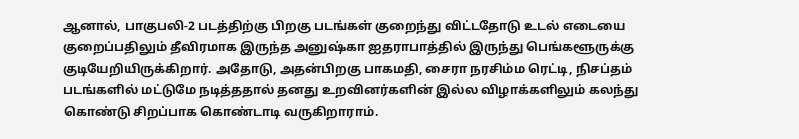ஆனால், பாகுபலி-2 படத்திற்கு பிறகு படங்கள் குறைந்து விட்டதோடு உடல் எடையை குறைப்பதிலும் தீவிரமாக இருந்த அனுஷ்கா ஐதராபாத்தில் இருந்து பெங்களூருக்கு குடியேறியிருக்கிறார். அதோடு, அதன்பிறகு பாகமதி, சைரா நரசிம்ம ரெட்டி, நிசப்தம் படங்களில் மட்டுமே நடித்ததால் தனது உறவினர்களின் இல்ல விழாக்களிலும் கலந்து கொண்டு சிறப்பாக கொண்டாடி வருகிறாராம்.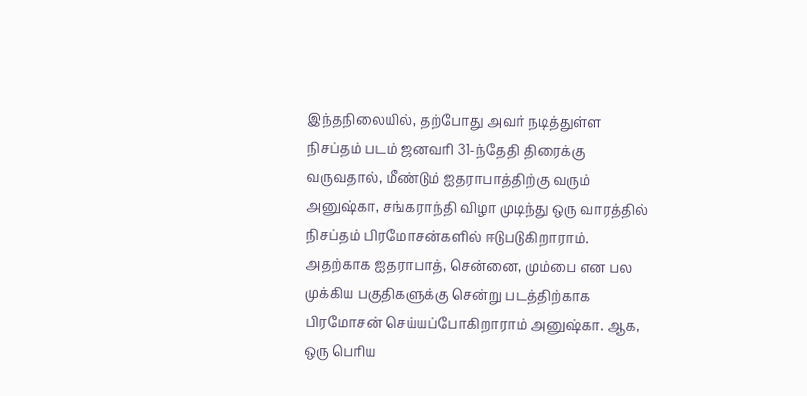இந்தநிலையில், தற்போது அவர் நடித்துள்ள நிசப்தம் படம் ஜனவரி 31-ந்தேதி திரைக்கு வருவதால், மீண்டும் ஐதராபாத்திற்கு வரும் அனுஷ்கா, சங்கராந்தி விழா முடிந்து ஒரு வாரத்தில் நிசப்தம் பிரமோசன்களில் ஈடுபடுகிறாராம். அதற்காக ஐதராபாத், சென்னை, மும்பை என பல முக்கிய பகுதிகளுக்கு சென்று படத்திற்காக பிரமோசன் செய்யப்போகிறாராம் அனுஷ்கா. ஆக, ஒரு பெரிய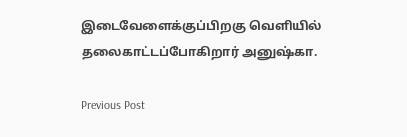இடைவேளைக்குப்பிறகு வெளியில் தலைகாட்டப்போகிறார் அனுஷ்கா.

Previous Post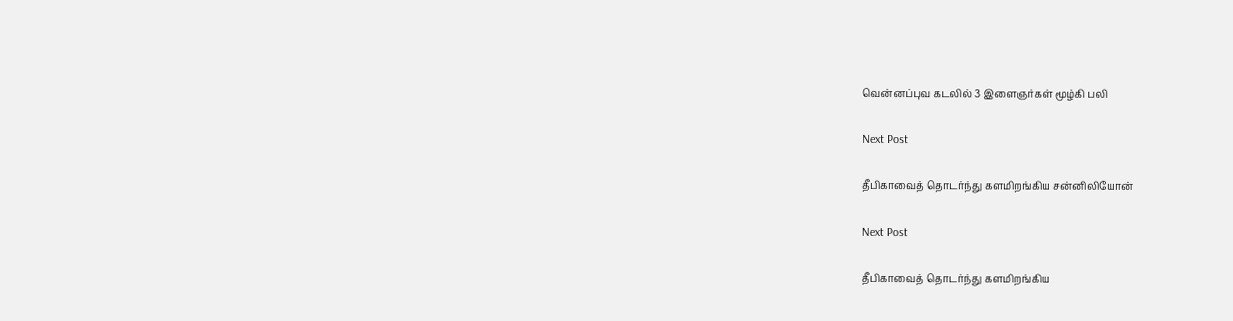வென்னப்புவ கடலில் 3 இளைஞர்கள் மூழ்கி பலி

Next Post

தீபிகாவைத் தொடர்ந்து களமிறங்கிய சன்னிலியோன்

Next Post

தீபிகாவைத் தொடர்ந்து களமிறங்கிய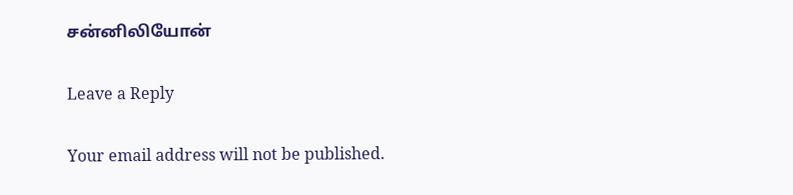சன்னிலியோன்

Leave a Reply

Your email address will not be published.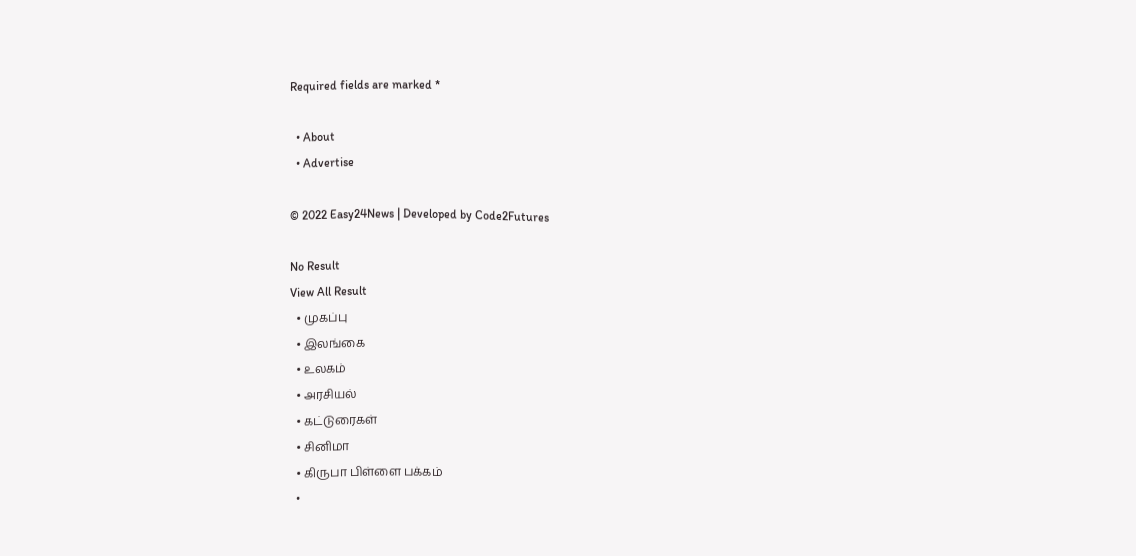Required fields are marked *

  • About
  • Advertise

© 2022 Easy24News | Developed by Code2Futures

No Result
View All Result
  • முகப்பு
  • இலங்கை
  • உலகம்
  • அரசியல்
  • கட்டுரைகள்
  • சினிமா
  • கிருபா பிள்ளை பக்கம்
  •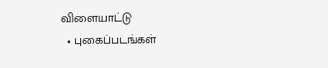விளையாட்டு
  • புகைப்படங்கள்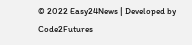© 2022 Easy24News | Developed by Code2Futures